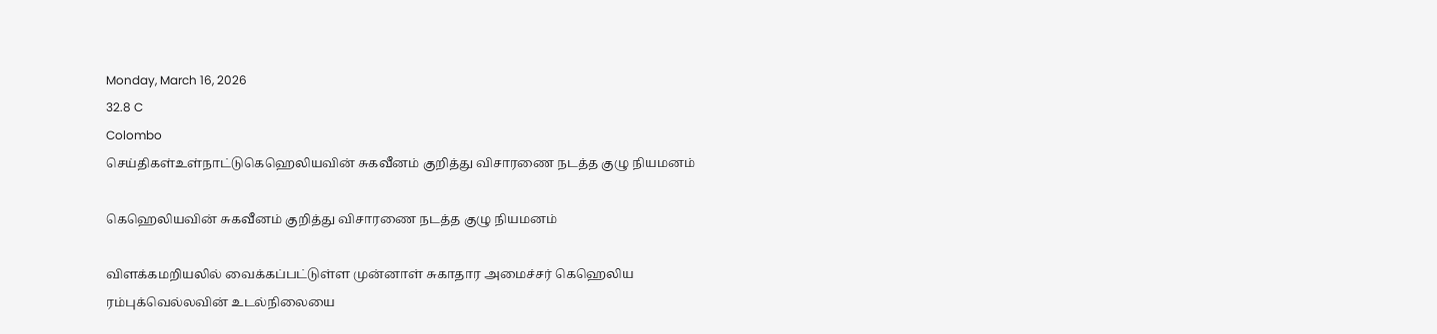Monday, March 16, 2026
32.8 C
Colombo
செய்திகள்உள்நாட்டுகெஹெலியவின் சுகவீனம் குறித்து விசாரணை நடத்த குழு நியமனம்

கெஹெலியவின் சுகவீனம் குறித்து விசாரணை நடத்த குழு நியமனம்

விளக்கமறியலில் வைக்கப்பட்டுள்ள முன்னாள் சுகாதார அமைச்சர் கெஹெலிய ரம்புக்வெல்லவின் உடல்நிலையை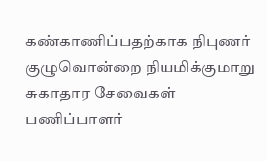கண்காணிப்பதற்காக நிபுணர் குழுவொன்றை நியமிக்குமாறு சுகாதார சேவைகள் பணிப்பாளர்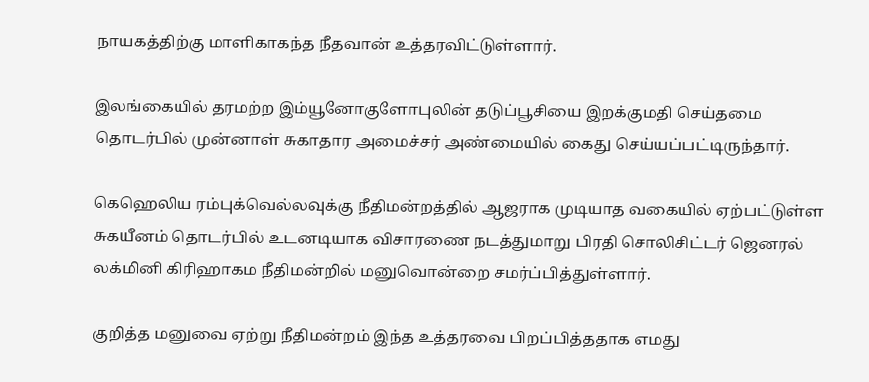நாயகத்திற்கு மாளிகாகந்த நீதவான் உத்தரவிட்டுள்ளார்.

இலங்கையில் தரமற்ற இம்யூனோகுளோபுலின் தடுப்பூசியை இறக்குமதி செய்தமை தொடர்பில் முன்னாள் சுகாதார அமைச்சர் அண்மையில் கைது செய்யப்பட்டிருந்தார்.

கெஹெலிய ரம்புக்வெல்லவுக்கு நீதிமன்றத்தில் ஆஜராக முடியாத வகையில் ஏற்பட்டுள்ள சுகயீனம் தொடர்பில் உடனடியாக விசாரணை நடத்துமாறு பிரதி சொலிசிட்டர் ஜெனரல் லக்மினி கிரிஹாகம நீதிமன்றில் மனுவொன்றை சமர்ப்பித்துள்ளார்.

குறித்த மனுவை ஏற்று நீதிமன்றம் இந்த உத்தரவை பிறப்பித்ததாக எமது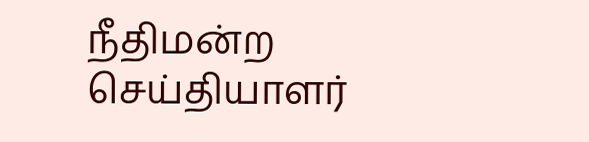நீதிமன்ற செய்தியாளர்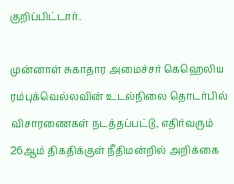குறிப்பிட்டார்.

முன்னாள் சுகாதார அமைச்சர் கெஹெலிய ரம்புக்வெல்லவின் உடல்நிலை தொடர்பில் விசாரணைகள் நடத்தப்பட்டு, எதிர்வரும் 26ஆம் திகதிக்குள் நீதிமன்றில் அறிக்கை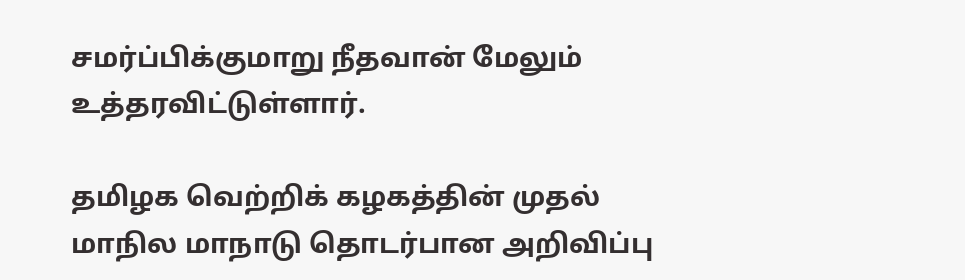சமர்ப்பிக்குமாறு நீதவான் மேலும் உத்தரவிட்டுள்ளார்.

தமிழக வெற்றிக் கழகத்தின் முதல் மாநில மாநாடு தொடர்பான அறிவிப்பு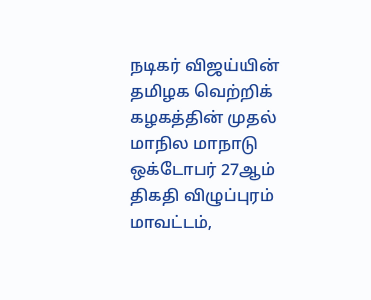நடிகர் விஜய்யின் தமிழக வெற்றிக் கழகத்தின் முதல் மாநில மாநாடு ஒக்டோபர் 27ஆம் திகதி விழுப்புரம் மாவட்டம்,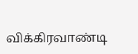விக்கிரவாண்டி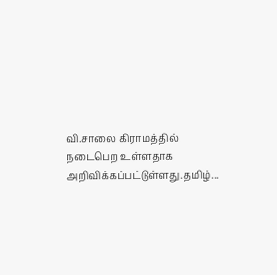வி.சாலை கிராமத்தில் நடைபெற உள்ளதாக அறிவிக்கப்பட்டுள்ளது.தமிழ்...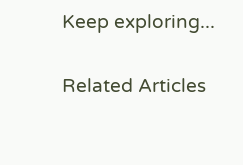Keep exploring...

Related Articles